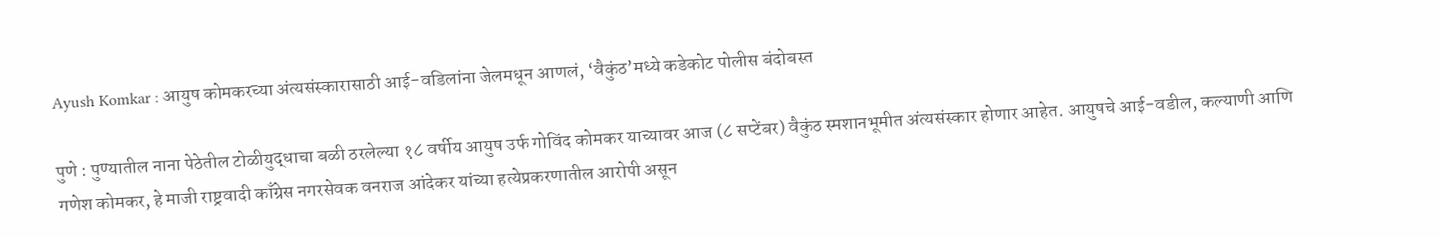Ayush Komkar : आयुष कोमकरच्या अंत्यसंस्कारासाठी आई-वडिलांना जेलमधून आणलं, ‘वैकुंठ’मध्ये कडेकोट पोलीस बंदोबस्त

पुणे : पुण्यातील नाना पेठेतील टोळीयुद्धाचा बळी ठरलेल्या १८ वर्षीय आयुष उर्फ गोविंद कोमकर याच्यावर आज (८ सप्टेंबर) वैकुंठ स्मशानभूमीत अंत्यसंस्कार होणार आहेत. आयुषचे आई-वडील, कल्याणी आणि गणेश कोमकर, हे माजी राष्ट्रवादी काँग्रेस नगरसेवक वनराज आंदेकर यांच्या हत्येप्रकरणातील आरोपी असून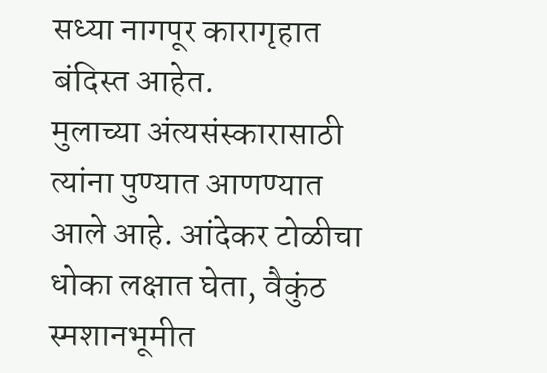सध्या नागपूर कारागृहात बंदिस्त आहेत.
मुलाच्या अंत्यसंस्कारासाठी त्यांना पुण्यात आणण्यात आले आहे. आंदेकर टोळीचा धोका लक्षात घेता, वैकुंठ स्मशानभूमीत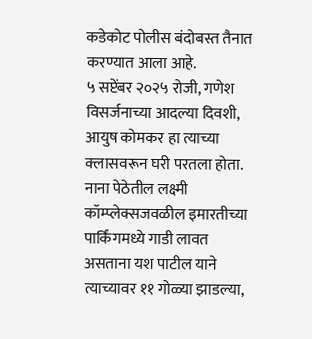कडेकोट पोलीस बंदोबस्त तैनात करण्यात आला आहे.
५ सप्टेंबर २०२५ रोजी, गणेश विसर्जनाच्या आदल्या दिवशी, आयुष कोमकर हा त्याच्या क्लासवरून घरी परतला होता. नाना पेठेतील लक्ष्मी कॉम्प्लेक्सजवळील इमारतीच्या पार्किंगमध्ये गाडी लावत असताना यश पाटील याने त्याच्यावर ११ गोळ्या झाडल्या,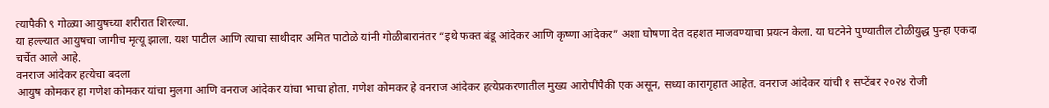त्यापैकी ९ गोळ्या आयुषच्या शरीरात शिरल्या.
या हल्ल्यात आयुषचा जागीच मृत्यू झाला. यश पाटील आणि त्याचा साथीदार अमित पाटोळे यांनी गोळीबारानंतर “इथे फक्त बंडू आंदेकर आणि कृष्णा आंदेकर” अशा घोषणा देत दहशत माजवण्याचा प्रयत्न केला. या घटनेने पुण्यातील टोळीयुद्ध पुन्हा एकदा चर्चेत आले आहे.
वनराज आंदेकर हत्येचा बदला
आयुष कोमकर हा गणेश कोमकर यांचा मुलगा आणि वनराज आंदेकर यांचा भाचा होता. गणेश कोमकर हे वनराज आंदेकर हत्येप्रकरणातील मुख्य आरोपींपैकी एक असून, सध्या कारागृहात आहेत. वनराज आंदेकर यांची १ सप्टेंबर २०२४ रोजी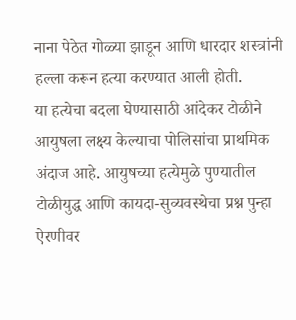नाना पेठेत गोळ्या झाडून आणि धारदार शस्त्रांनी हल्ला करून हत्या करण्यात आली होती.
या हत्येचा बदला घेण्यासाठी आंदेकर टोळीने आयुषला लक्ष्य केल्याचा पोलिसांचा प्राथमिक अंदाज आहे. आयुषच्या हत्येमुळे पुण्यातील टोळीयुद्ध आणि कायदा-सुव्यवस्थेचा प्रश्न पुन्हा ऐरणीवर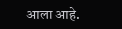आला आहे.